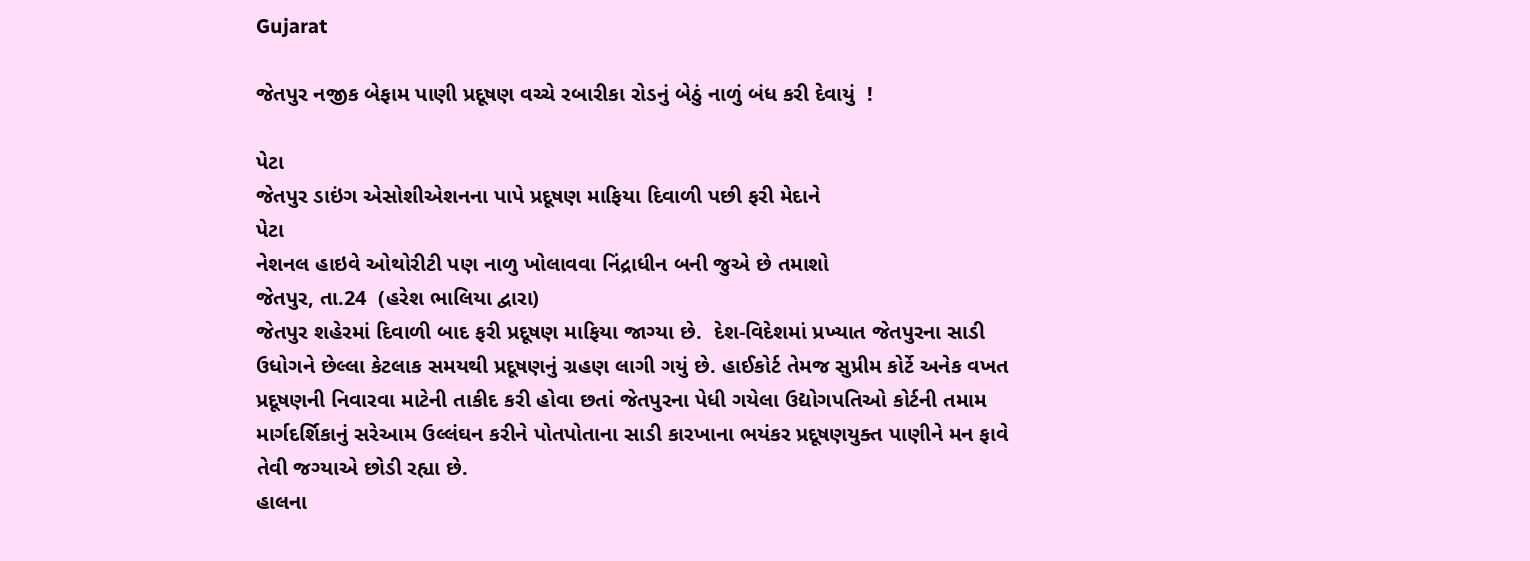Gujarat

જેતપુર નજીક બેફામ પાણી પ્રદૂષણ વચ્ચે રબારીકા રોડનું બેઠું નાળું બંધ કરી દેવાયું  !

પેટા
જેતપુર ડાઇંગ એસોશીએશનના પાપે પ્રદૂષણ માફિયા દિવાળી પછી ફરી મેદાને
પેટા
નેશનલ હાઇવે ઓથોરીટી પણ નાળુ ખોલાવવા નિંદ્રાધીન બની જુએ છે તમાશો
જેતપુર, તા.24  (હરેશ ભાલિયા દ્વારા)
જેતપુર શહેરમાં દિવાળી બાદ ફરી પ્રદૂષણ માફિયા જાગ્યા છે.  દેશ-વિદેશમાં પ્રખ્યાત જેતપુરના સાડી ઉધોગને છેલ્લા કેટલાક સમયથી પ્રદૂષણનું ગ્રહણ લાગી ગયું છે. હાઈકોર્ટ તેમજ સુપ્રીમ કોર્ટે અનેક વખત પ્રદૂષણની નિવારવા માટેની તાકીદ કરી હોવા છતાં જેતપુરના પેધી ગયેલા ઉદ્યોગપતિઓ કોર્ટની તમામ માર્ગદર્શિકાનું સરેઆમ ઉલ્લંઘન કરીને પોતપોતાના સાડી કારખાના ભયંકર પ્રદૂષણયુક્ત પાણીને મન ફાવે તેવી જગ્યાએ છોડી રહ્યા છે.
હાલના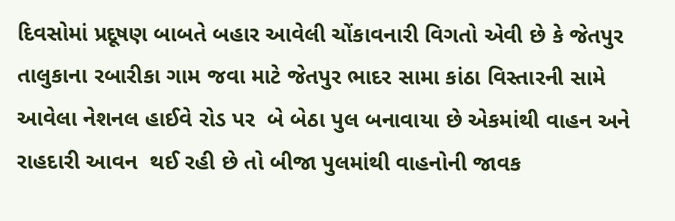દિવસોમાં પ્રદૂષણ બાબતે બહાર આવેલી ચોંકાવનારી વિગતો એવી છે કે જેતપુર તાલુકાના રબારીકા ગામ જવા માટે જેતપુર ભાદર સામા કાંઠા વિસ્તારની સામે આવેલા નેશનલ હાઈવે રોડ પર  બે બેઠા પુલ બનાવાયા છે એકમાંથી વાહન અને રાહદારી આવન  થઈ રહી છે તો બીજા પુલમાંથી વાહનોની જાવક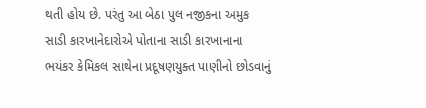થતી હોય છે. પરંતુ આ બેઠા પુલ નજીકના અમુક સાડી કારખાનેદારોએ પોતાના સાડી કારખાનાના ભયંકર કેમિકલ સાથેના પ્રદૂષણયુક્ત પાણીનો છોડવાનું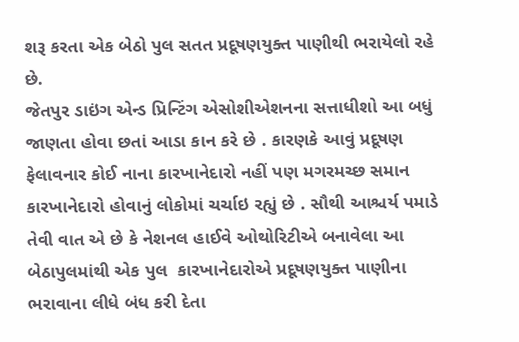શરૂ કરતા એક બેઠો પુલ સતત પ્રદૂષણયુક્ત પાણીથી ભરાયેલો રહે છે.
જેતપુર ડાઇંગ એન્ડ પ્રિન્ટિંગ એસોશીએશનના સત્તાધીશો આ બધું જાણતા હોવા છતાં આડા કાન કરે છે . કારણકે આવું પ્રદૂષણ ફેલાવનાર કોઈ નાના કારખાનેદારો નહીં પણ મગરમચ્છ સમાન કારખાનેદારો હોવાનું લોકોમાં ચર્ચાઇ રહ્યું છે . સૌથી આશ્ચર્ય પમાડે તેવી વાત એ છે કે નેશનલ હાઈવે ઓથોરિટીએ બનાવેલા આ બેઠાપુલમાંથી એક પુલ  કારખાનેદારોએ પ્રદૂષણયુક્ત પાણીના ભરાવાના લીધે બંધ કરી દેતા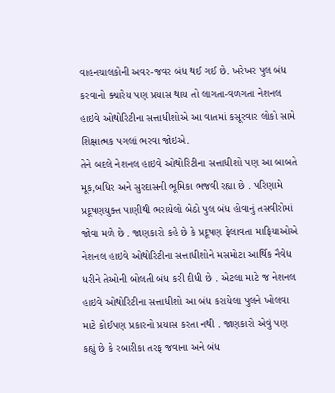વાહનચાલકોની અવર-જવર બંધ થઈ ગઈ છે. ખરેખર પુલ બંધ કરવાનો ક્યારેય પણ પ્રયાસ થાય તો લાગતા-વળગતા નેશનલ હાઇવે ઓથોરિટીના સત્તાધીશોએ આ વાતમાં કસૂરવાર લોકો સામે શિક્ષાત્મક પગલાં ભરવા જોઇએ.
તેને બદલે નેશનલ હાઇવે ઓથોરિટીના સત્તાધીશો પણ આ બાબતે મૂક,બધિર અને સુરદાસની ભૂમિકા ભજવી રહ્યા છે . પરિણામે પ્રદૂષણયુક્ત પાણીથી ભરાયેલો બેઠો પુલ બંધ હોવાનું તસવીરોમાં જોવા મળે છે . જાણકારો કહે છે કે પ્રદૂષણ ફેલાવતા માફિયાઓએ નેશનલ હાઇવે ઓથોરિટીના સત્તાધીશોને મસમોટા આર્થિક નૈવેધ ધરીને તેઓની બોલતી બંધ કરી દીધી છે . એટલા માટે જ નેશનલ હાઇવે ઓથોરિટીના સત્તાધીશો આ બંધ કરાયેલા પુલને ખોલવા માટે કોઈપણ પ્રકારનો પ્રયાસ કરતા નથી . જાણકારો એવું પણ કહ્યું છે કે રબારીકા તરફ જવાના અને બંધ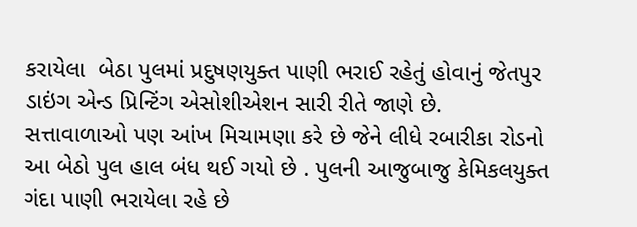કરાયેલા  બેઠા પુલમાં પ્રદુષણયુક્ત પાણી ભરાઈ રહેતું હોવાનું જેતપુર ડાઇંગ એન્ડ પ્રિન્ટિંગ એસોશીએશન સારી રીતે જાણે છે.
સત્તાવાળાઓ પણ આંખ મિચામણા કરે છે જેને લીધે રબારીકા રોડનો આ બેઠો પુલ હાલ બંધ થઈ ગયો છે . પુલની આજુબાજુ કેમિકલયુક્ત ગંદા પાણી ભરાયેલા રહે છે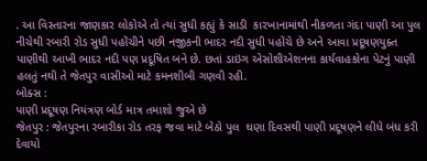. આ વિસ્તારના જાણકાર લોકોએ તો ત્યાં સુધી કહ્યું કે સાડી  કારખાનામાંથી નીકળતા ગંદા પાણી આ પુલ નીચેથી રબારી રોડ સુધી પહોંચીને પછી નજીકની ભાદર નદી સુધી પહોંચે છે અને આવા પ્રદૂષણયુક્ત પાણીથી આખી ભાદર નદી પણ પ્રદૂષિત બને છે. છતાં ડાઇંગ એસોશીએશનના કાર્યવાહકોના પેટનું પાણી હલતું નથી તે જેતપુર વાસીઓ માટે કમનશીબી ગણવી રહી.
બોક્સ :
પાણી પ્રદૂષણ નિયંત્રણ બોર્ડ માત્ર તમાશો જુએ છે
જેતપુર : જેતપુરના રબારીકા રોડ તરફ જવા માટે બેઠો પુલ  ઘણા દિવસથી પાણી પ્રદૂષણને લીધે બંધ કરી દેવાયો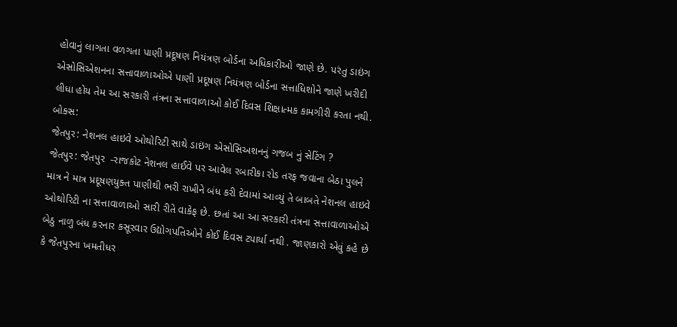હોવાનું લાગતા વળગતા પાણી પ્રદૂષણ નિયંત્રણ બોર્ડના અધિકારીઓ જાણે છે. પરંતુ ડાઇંગ એસોસિએશનના સત્તાવાળાઓએ પાણી પ્રદૂષણ નિયંત્રણ બોર્ડના સત્તાધિશોને જાણે ખરીદી લીધા હોય તેમ આ સરકારી તંત્રના સત્તાવાળાઓ કોઈ દિવસ શિક્ષાત્મક કામગીરી કરતા નથી.
બોક્સ:
જેતપુર: નેશનલ હાઇવે ઓથોરિટી સાથે ડાઇંગ એસોસિઅશનનું ગજબ નું સેટિંગ ?
જેતપુર: જેતપુર  -રાજકોટ નેશનલ હાઈવે પર આવેલ રબારીકા રોડ તરફ જવાના બેઠા પુલને માત્ર ને માત્ર પ્રદૂષણયુક્ત પાણીથી ભરી રાખીને બંધ કરી દેવામાં આવ્યું તે બાબતે નેશનલ હાઇવે ઓથોરિટી ના સત્તાવાળાઓ સારી રીતે વાકેફ છે. છતાં આ આ સરકારી તંત્રના સત્તાવાળાઓએ બેઠુ નાળુ બંધ કરનાર કસૂરવાર ઉદ્યોગપતિઓને કોઈ દિવસ ટપાર્યા નથી . જાણકારો એવું કહે છે કે જેતપુરના ખમતીધર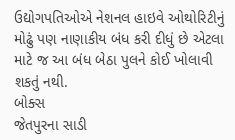ઉદ્યોગપતિઓએ નેશનલ હાઇવે ઓથોરિટીનું મોઢું પણ નાણાકીય બંધ કરી દીધું છે એટલા માટે જ આ બંધ બેઠા પુલને કોઈ ખોલાવી શકતું નથી.
બોક્સ
જેતપુરના સાડી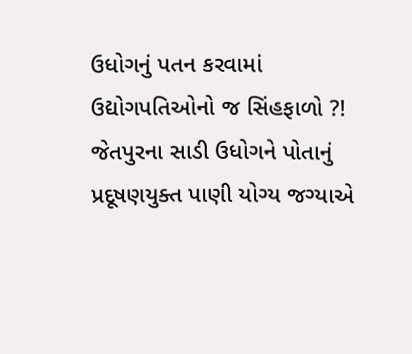ઉધોગનું પતન કરવામાં ઉદ્યોગપતિઓનો જ સિંહફાળો ?!
જેતપુરના સાડી ઉધોગને પોતાનું પ્રદૂષણયુક્ત પાણી યોગ્ય જગ્યાએ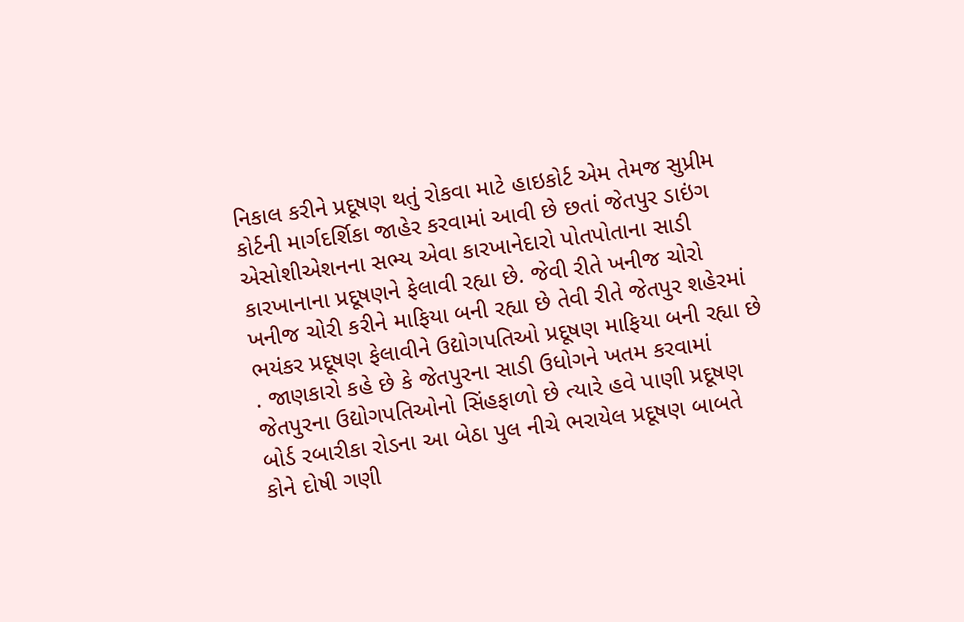નિકાલ કરીને પ્રદૂષણ થતું રોકવા માટે હાઇકોર્ટ એમ તેમજ સુપ્રીમ કોર્ટની માર્ગદર્શિકા જાહેર કરવામાં આવી છે છતાં જેતપુર ડાઇંગ એસોશીએશનના સભ્ય એવા કારખાનેદારો પોતપોતાના સાડી  કારખાનાના પ્રદૂષણને ફેલાવી રહ્યા છે. જેવી રીતે ખનીજ ચોરો ખનીજ ચોરી કરીને માફિયા બની રહ્યા છે તેવી રીતે જેતપુર શહેરમાં ભયંકર પ્રદૂષણ ફેલાવીને ઉદ્યોગપતિઓ પ્રદૂષણ માફિયા બની રહ્યા છે . જાણકારો કહે છે કે જેતપુરના સાડી ઉધોગને ખતમ કરવામાં જેતપુરના ઉદ્યોગપતિઓનો સિંહફાળો છે ત્યારે હવે પાણી પ્રદૂષણ બોર્ડ રબારીકા રોડના આ બેઠા પુલ નીચે ભરાયેલ પ્રદૂષણ બાબતે કોને દોષી ગણી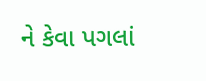ને કેવા પગલાં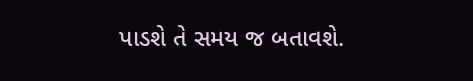પાડશે તે સમય જ બતાવશે.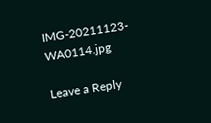IMG-20211123-WA0114.jpg

Leave a Reply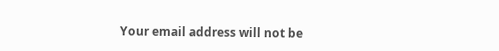Your email address will not be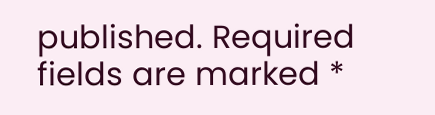published. Required fields are marked *